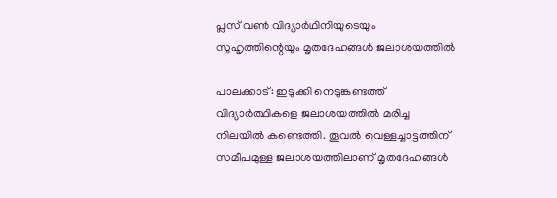പ്ലസ് വണ്‍ വിദ്യാര്‍ഥിനിയുടെയും സുഹൃത്തിന്റെയും മൃതദേഹങ്ങള്‍ ജലാശയത്തില്‍

പാലക്കാട്: ഇടുക്കി നെടുങ്കണ്ടത്ത് വിദ്യാര്‍ത്ഥികളെ ജലാശയത്തില്‍ മരിച്ച നിലയില്‍ കണ്ടെത്തി. തൂവല്‍ വെള്ളച്ചാട്ടത്തിന് സമീപമുള്ള ജലാശയത്തിലാണ് മൃതദേഹങ്ങള്‍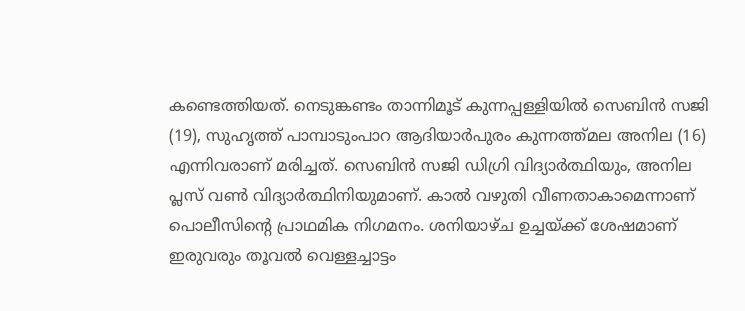കണ്ടെത്തിയത്. നെടുങ്കണ്ടം താന്നിമൂട് കുന്നപ്പള്ളിയില്‍ സെബിന്‍ സജി (19), സുഹൃത്ത് പാമ്പാടുംപാറ ആദിയാര്‍പുരം കുന്നത്ത്മല അനില (16) എന്നിവരാണ് മരിച്ചത്. സെബിന്‍ സജി ഡിഗ്രി വിദ്യാര്‍ത്ഥിയും, അനില പ്ലസ് വണ്‍ വിദ്യാര്‍ത്ഥിനിയുമാണ്. കാല്‍ വഴുതി വീണതാകാമെന്നാണ് പൊലീസിന്റെ പ്രാഥമിക നിഗമനം. ശനിയാഴ്ച ഉച്ചയ്ക്ക് ശേഷമാണ് ഇരുവരും തൂവല്‍ വെള്ളച്ചാട്ടം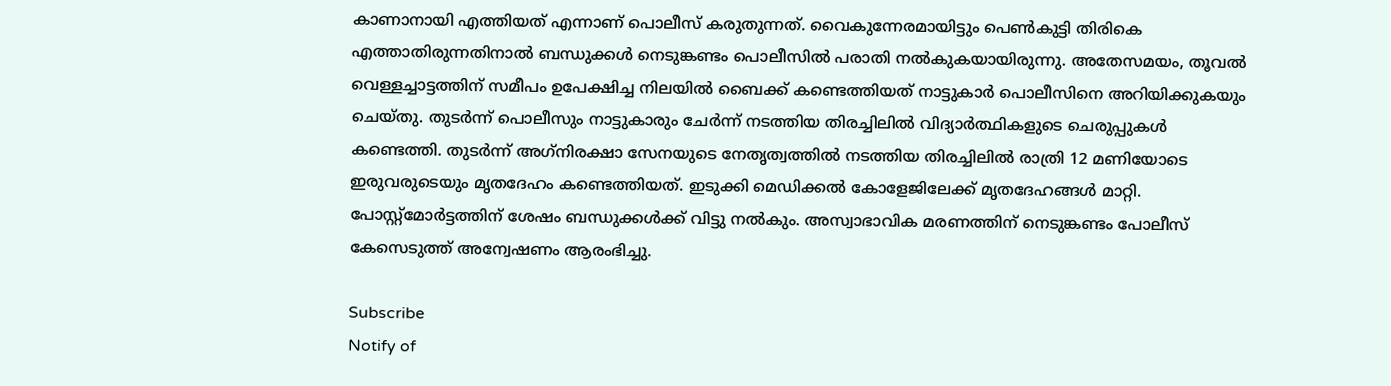കാണാനായി എത്തിയത് എന്നാണ് പൊലീസ് കരുതുന്നത്. വൈകുന്നേരമായിട്ടും പെണ്‍കുട്ടി തിരികെ എത്താതിരുന്നതിനാല്‍ ബന്ധുക്കള്‍ നെടുങ്കണ്ടം പൊലീസില്‍ പരാതി നല്‍കുകയായിരുന്നു. അതേസമയം, തൂവല്‍ വെള്ളച്ചാട്ടത്തിന് സമീപം ഉപേക്ഷിച്ച നിലയില്‍ ബൈക്ക് കണ്ടെത്തിയത് നാട്ടുകാര്‍ പൊലീസിനെ അറിയിക്കുകയും ചെയ്തു. തുടര്‍ന്ന് പൊലീസും നാട്ടുകാരും ചേര്‍ന്ന് നടത്തിയ തിരച്ചിലില്‍ വിദ്യാര്‍ത്ഥികളുടെ ചെരുപ്പുകള്‍ കണ്ടെത്തി. തുടര്‍ന്ന് അഗ്‌നിരക്ഷാ സേനയുടെ നേതൃത്വത്തില്‍ നടത്തിയ തിരച്ചിലില്‍ രാത്രി 12 മണിയോടെ ഇരുവരുടെയും മൃതദേഹം കണ്ടെത്തിയത്. ഇടുക്കി മെഡിക്കല്‍ കോളേജിലേക്ക് മൃതദേഹങ്ങള്‍ മാറ്റി. പോസ്റ്റ്‌മോര്‍ട്ടത്തിന് ശേഷം ബന്ധുക്കള്‍ക്ക് വിട്ടു നല്‍കും. അസ്വാഭാവിക മരണത്തിന് നെടുങ്കണ്ടം പോലീസ് കേസെടുത്ത് അന്വേഷണം ആരംഭിച്ചു.

Subscribe
Notify of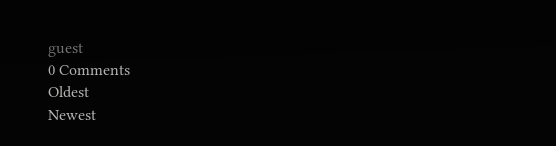guest
0 Comments
Oldest
Newest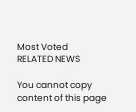Most Voted
RELATED NEWS

You cannot copy content of this page